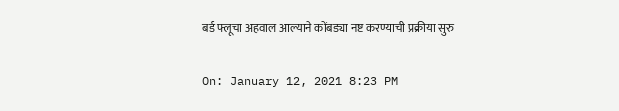बर्ड फ्लूचा अहवाल आल्याने कोंबड्या नष्ट करण्याची प्रक्रीया सुरु

On: January 12, 2021 8:23 PM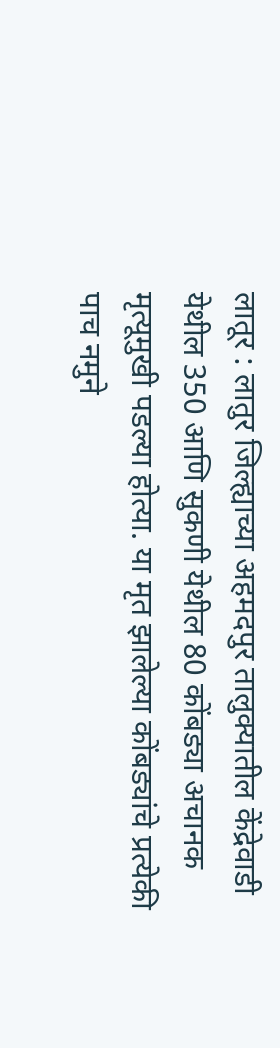लातूर : लातुर जिल्ह्याच्या अहमदपुर तालुक्यातील केंद्रेवाडी येथील 350 आणि सुकणी येथील 80 कोंबड्या अचानक मृत्यूमुखी पडल्या होत्या. या मृत झालेल्या कोंबड्यांचे प्रत्येकी पाच नमुने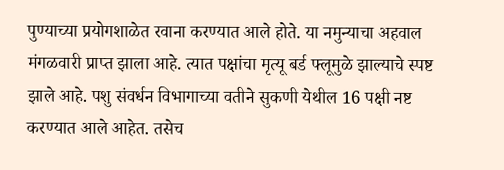पुण्याच्या प्रयोगशाळेत रवाना करण्यात आले होते. या नमुन्याचा अहवाल मंगळवारी प्राप्त झाला आहे. त्यात पक्षांचा मृत्यू बर्ड फ्लूमुळे झाल्याचे स्पष्ट झाले आहे. पशु संवर्धन विभागाच्या वतीने सुकणी येथील 16 पक्षी नष्ट करण्यात आले आहेत. तसेच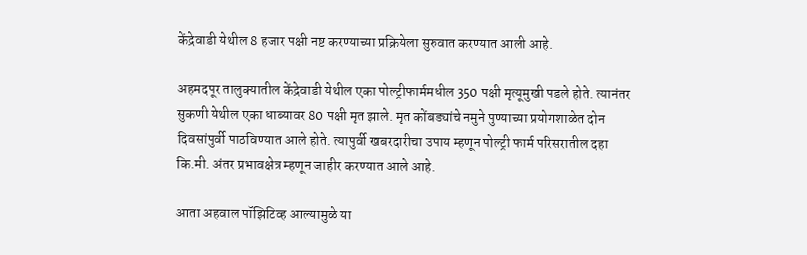केंद्रेवाडी येथील 8 हजार पक्षी नष्ट करण्याच्या प्रक्रियेला सुरुवात करण्यात आली आहे.

अहमदपूर तालुक्यातील केंद्रेवाडी येथील एका पोल्ट्रीफार्ममधील 350 पक्षी मृत्यूमुखी पडले होते. त्यानंतर सुकणी येथील एका धाब्यावर 80 पक्षी मृत झाले. मृत कोंबड्यांचे नमुने पुण्याच्या प्रयोगशाळेत दोन दिवसांपुर्वी पाठविण्यात आले होते. त्यापुर्वी खबरदारीचा उपाय म्हणून पोल्ट्री फार्म परिसरातील दहा कि.मी. अंतर प्रभावक्षेत्र म्हणून जाहीर करण्यात आले आहे.

आता अहवाल पॉझिटिव्ह आल्यामुळे या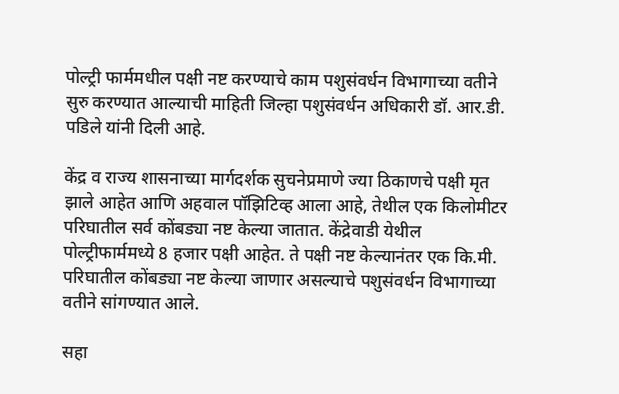पोल्ट्री फार्ममधील पक्षी नष्ट करण्याचे काम पशुसंवर्धन विभागाच्या वतीने सुरु करण्यात आल्याची माहिती जिल्हा पशुसंवर्धन अधिकारी डॉ. आर.डी. पडिले यांनी दिली आहे.

केंद्र व राज्य शासनाच्या मार्गदर्शक सुचनेप्रमाणे ज्या ठिकाणचे पक्षी मृत झाले आहेत आणि अहवाल पॉझिटिव्ह आला आहे, तेथील एक किलोमीटर परिघातील सर्व कोंबड्या नष्ट केल्या जातात. केंद्रेवाडी येथील पोल्ट्रीफार्ममध्ये 8 हजार पक्षी आहेत. ते पक्षी नष्ट केल्यानंतर एक कि.मी. परिघातील कोंबड्या नष्ट केल्या जाणार असल्याचे पशुसंवर्धन विभागाच्या वतीने सांगण्यात आले.

सहा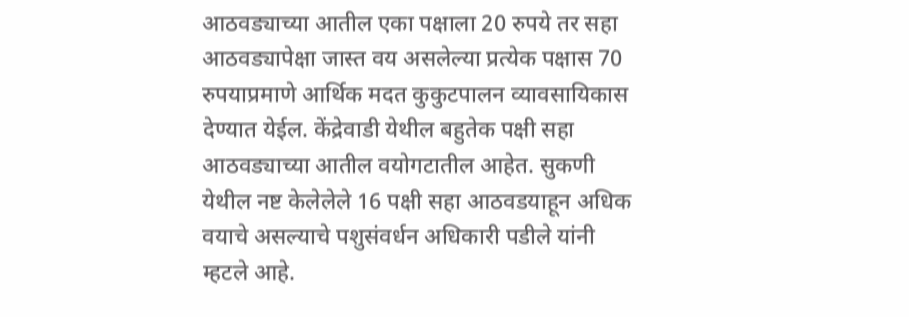आठवड्याच्या आतील एका पक्षाला 20 रुपये तर सहा आठवड्यापेक्षा जास्त वय असलेल्या प्रत्येक पक्षास 70 रुपयाप्रमाणे आर्थिक मदत कुकुटपालन व्यावसायिकास देण्यात येईल. केंद्रेवाडी येथील बहुतेक पक्षी सहा आठवड्याच्या आतील वयोगटातील आहेत. सुकणी येथील नष्ट केलेलेले 16 पक्षी सहा आठवडयाहून अधिक वयाचे असल्याचे पशुसंवर्धन अधिकारी पडीले यांनी म्हटले आहे.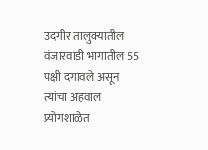उदगीर तालुक्यातील वंजारवाडी भागातील 55 पक्षी दगावले असून त्यांचा अहवाल प्र्योगशाळेत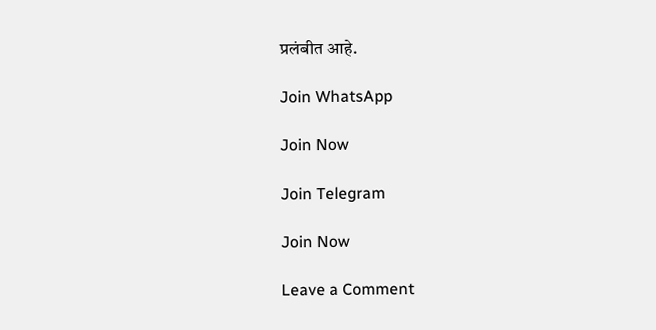प्रलंबीत आहे.

Join WhatsApp

Join Now

Join Telegram

Join Now

Leave a Comment